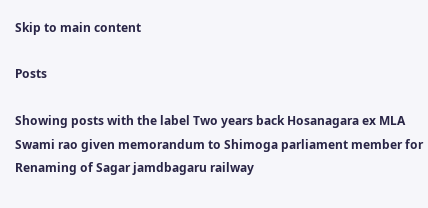Skip to main content

Posts

Showing posts with the label Two years back Hosanagara ex MLA Swami rao given memorandum to Shimoga parliament member for Renaming of Sagar jamdbagaru railway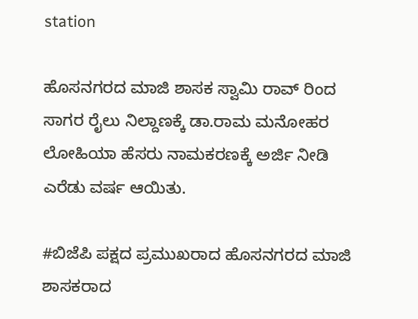station

ಹೊಸನಗರದ ಮಾಜಿ ಶಾಸಕ ಸ್ವಾಮಿ ರಾವ್ ರಿಂದ ಸಾಗರ ರೈಲು ನಿಲ್ದಾಣಕ್ಕೆ ಡಾ.ರಾಮ ಮನೋಹರ ಲೋಹಿಯಾ ಹೆಸರು ನಾಮಕರಣಕ್ಕೆ ಅರ್ಜಿ ನೀಡಿ ಎರೆಡು ವರ್ಷ ಆಯಿತು.

#ಬಿಜೆಪಿ ಪಕ್ಷದ ಪ್ರಮುಖರಾದ ಹೊಸನಗರದ ಮಾಜಿ ಶಾಸಕರಾದ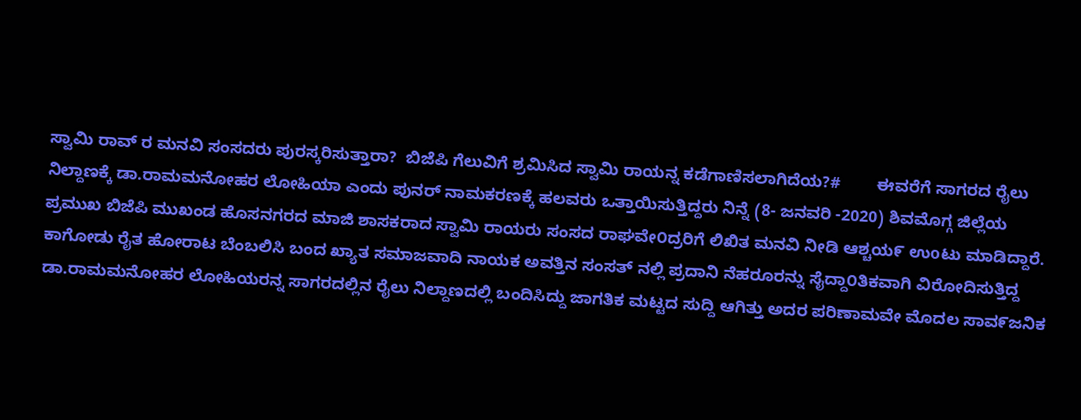ಸ್ವಾಮಿ ರಾವ್ ರ ಮನವಿ ಸಂಸದರು ಪುರಸ್ಕರಿಸುತ್ತಾರಾ?  ಬಿಜೆಪಿ ಗೆಲುವಿಗೆ ಶ್ರಮಿಸಿದ ಸ್ವಾಮಿ ರಾಯನ್ನ ಕಡೆಗಾಣಿಸಲಾಗಿದೆಯ?#        ಈವರೆಗೆ ಸಾಗರದ ರೈಲು ನಿಲ್ದಾಣಕ್ಕೆ ಡಾ.ರಾಮಮನೋಹರ ಲೋಹಿಯಾ ಎಂದು ಪುನರ್ ನಾಮಕರಣಕ್ಕೆ ಹಲವರು ಒತ್ತಾಯಿಸುತ್ತಿದ್ದರು ನಿನ್ನೆ (8- ಜನವರಿ -2020) ಶಿವಮೊಗ್ಗ ಜಿಲ್ಲೆಯ ಪ್ರಮುಖ ಬಿಜೆಪಿ ಮುಖಂಡ ಹೊಸನಗರದ ಮಾಜಿ ಶಾಸಕರಾದ ಸ್ವಾಮಿ ರಾಯರು ಸಂಸದ ರಾಘವೇ೦ದ್ರರಿಗೆ ಲಿಖಿತ ಮನವಿ ನೀಡಿ ಆಶ್ಚಯ೯ ಉoಟು ಮಾಡಿದ್ದಾರೆ.   ಕಾಗೋಡು ರೈತ ಹೋರಾಟ ಬೆಂಬಲಿಸಿ ಬಂದ ಖ್ಯಾತ ಸಮಾಜವಾದಿ ನಾಯಕ ಅವತ್ತಿನ ಸಂಸತ್ ನಲ್ಲಿ ಪ್ರದಾನಿ ನೆಹರೂರನ್ನು ಸೈದ್ದಾ೦ತಿಕವಾಗಿ ವಿರೋದಿಸುತ್ತಿದ್ದ ಡಾ.ರಾಮಮನೋಹರ ಲೋಹಿಯರನ್ನ ಸಾಗರದಲ್ಲಿನ ರೈಲು ನಿಲ್ದಾಣದಲ್ಲಿ ಬಂದಿಸಿದ್ದು ಜಾಗತಿಕ ಮಟ್ಟದ ಸುದ್ದಿ ಆಗಿತ್ತು ಅದರ ಪರಿಣಾಮವೇ ಮೊದಲ ಸಾವ೯ಜನಿಕ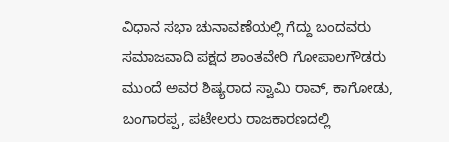ವಿಧಾನ ಸಭಾ ಚುನಾವಣೆಯಲ್ಲಿ ಗೆದ್ದು ಬಂದವರು ಸಮಾಜವಾದಿ ಪಕ್ಷದ ಶಾಂತವೇರಿ ಗೋಪಾಲಗೌಡರು ಮುಂದೆ ಅವರ ಶಿಷ್ಯರಾದ ಸ್ವಾಮಿ ರಾವ್, ಕಾಗೋಡು, ಬಂಗಾರಪ್ಪ, ಪಟೇಲರು ರಾಜಕಾರಣದಲ್ಲಿ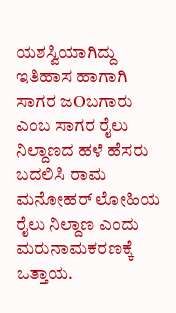ಯಶಸ್ವಿಯಾಗಿದ್ದು ಇತಿಹಾಸ ಹಾಗಾಗಿ ಸಾಗರ ಜOಬಗಾರು ಎಂಬ ಸಾಗರ ರೈಲು ನಿಲ್ದಾಣದ ಹಳೆ ಹೆಸರು ಬದಲಿಸಿ ರಾಮ ಮನೋಹರ್ ಲೋಹಿಯ ರೈಲು ನಿಲ್ದಾಣ ಎಂದು ಮರುನಾಮಕರಣಕ್ಕೆ ಒತ್ತಾಯ.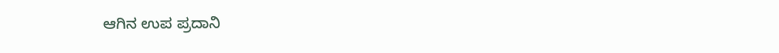ಆಗಿನ ಉಪ ಪ್ರದಾನಿ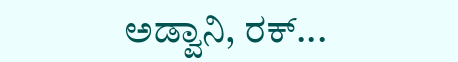ಅಡ್ವಾನಿ, ರಕ್...